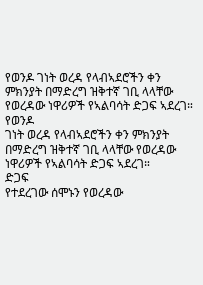የወንዶ ገነት ወረዳ የላብኣደሮችን ቀን ምክንያት በማድረግ ዝቅተኛ ገቢ ላላቸው የወረዳው ነዋሪዎች የኣልባሳት ድጋፍ ኣደረገ።
የወንዶ
ገነት ወረዳ የላብኣደሮችን ቀን ምክንያት
በማድረግ ዝቅተኛ ገቢ ላላቸው የወረዳው
ነዋሪዎች የኣልባሳት ድጋፍ ኣደረገ።
ድጋፍ
የተደረገው ሰሞኑን የወረዳው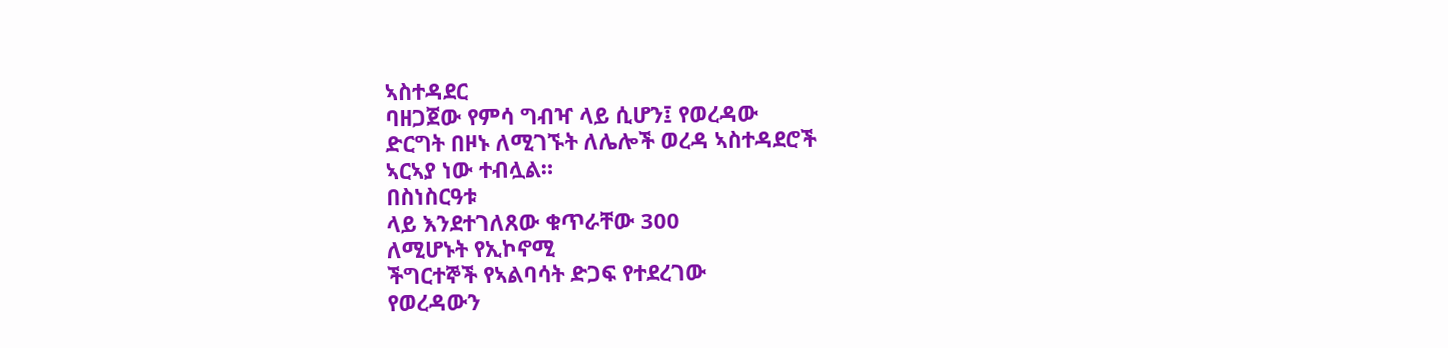ኣስተዳደር
ባዘጋጀው የምሳ ግብዣ ላይ ሲሆን፤ የወረዳው
ድርግት በዞኑ ለሚገኙት ለሌሎች ወረዳ ኣስተዳደሮች
ኣርኣያ ነው ተብሏል።
በስነስርዓቱ
ላይ እንደተገለጸው ቁጥራቸው 300
ለሚሆኑት የኢኮኖሚ
ችግርተኞች የኣልባሳት ድጋፍ የተደረገው
የወረዳውን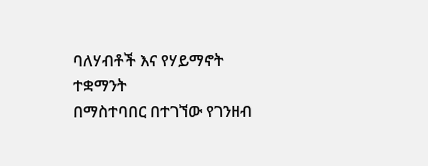ባለሃብቶች እና የሃይማኖት ተቋማንት
በማስተባበር በተገኘው የገንዘብ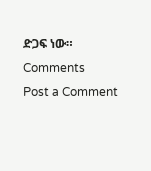ድጋፍ ነው።
Comments
Post a Comment